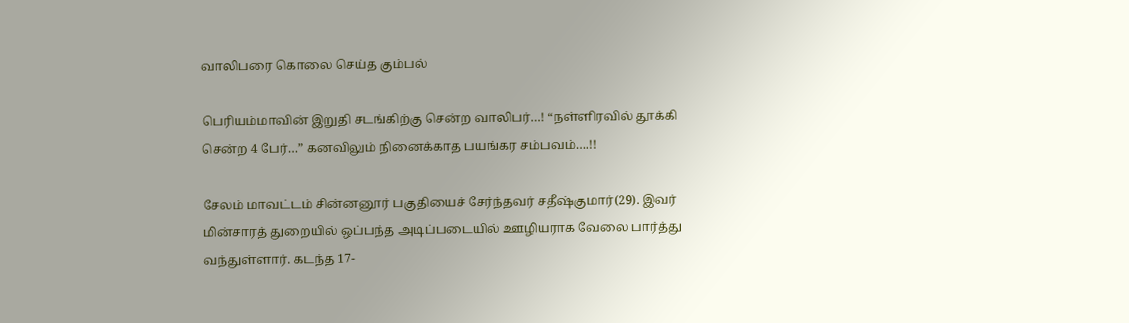வாலிபரை கொலை செய்த கும்பல்

பெரியம்மாவின் இறுதி சடங்கிற்கு சென்ற வாலிபர்…! “நள்ளிரவில் தூக்கி சென்ற 4 பேர்…” கனவிலும் நினைக்காத பயங்கர சம்பவம்….!!

சேலம் மாவட்டம் சின்னனூர் பகுதியைச் சேர்ந்தவர் சதீஷ்குமார்(29). இவர் மின்சாரத் துறையில் ஒப்பந்த அடிப்படையில் ஊழியராக வேலை பார்த்து வந்துள்ளார். கடந்த 17-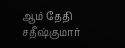ஆம் தேதி சதீஷ்குமார்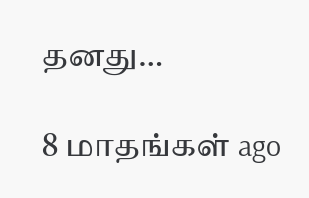தனது…

8 மாதங்கள் ago